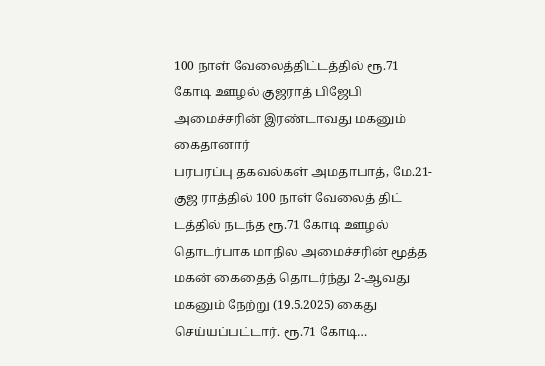100 நாள் வேலைத்திட்டத்தில் ரூ.71 கோடி ஊழல் குஜராத் பிஜேபி அமைச்சரின் இரண்டாவது மகனும் கைதானார்
பரபரப்பு தகவல்கள் அமதாபாத், மே.21- குஜ ராத்தில் 100 நாள் வேலைத் திட் டத்தில் நடந்த ரூ.71 கோடி ஊழல் தொடர்பாக மாநில அமைச்சரின் மூத்த மகன் கைதைத் தொடர்ந்து 2-ஆவது மகனும் நேற்று (19.5.2025) கைது செய்யப்பட்டார். ரூ.71 கோடி…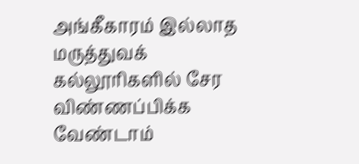அங்கீகாரம் இல்லாத மருத்துவக் கல்லூரிகளில் சேர விண்ணப்பிக்க வேண்டாம்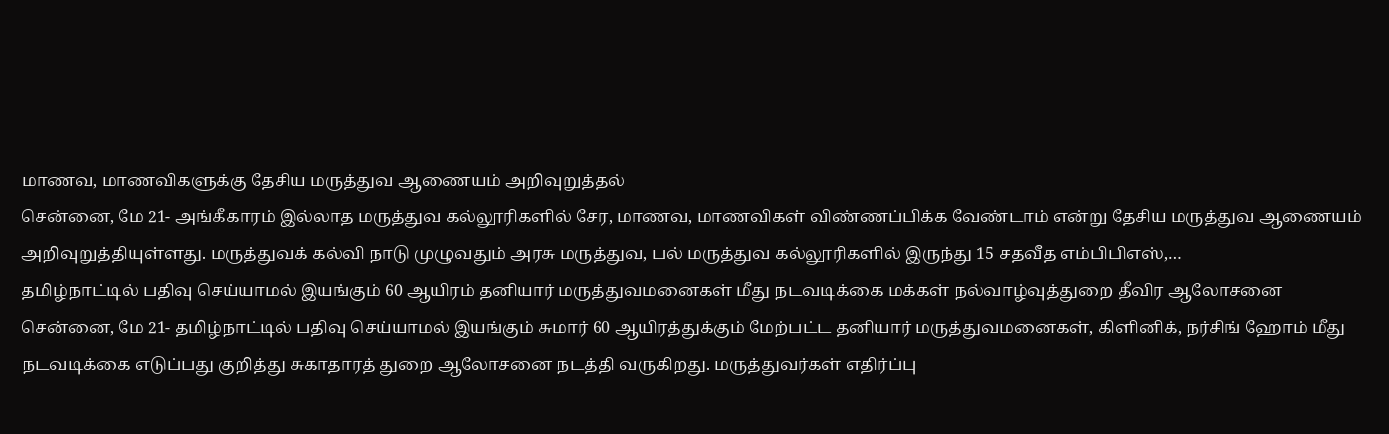மாணவ, மாணவிகளுக்கு தேசிய மருத்துவ ஆணையம் அறிவுறுத்தல்
சென்னை, மே 21- அங்கீகாரம் இல்லாத மருத்துவ கல்லூரிகளில் சேர, மாணவ, மாணவிகள் விண்ணப்பிக்க வேண்டாம் என்று தேசிய மருத்துவ ஆணையம் அறிவுறுத்தியுள்ளது. மருத்துவக் கல்வி நாடு முழுவதும் அரசு மருத்துவ, பல் மருத்துவ கல்லூரிகளில் இருந்து 15 சதவீத எம்பிபிஎஸ்,…
தமிழ்நாட்டில் பதிவு செய்யாமல் இயங்கும் 60 ஆயிரம் தனியார் மருத்துவமனைகள் மீது நடவடிக்கை மக்கள் நல்வாழ்வுத்துறை தீவிர ஆலோசனை
சென்னை, மே 21- தமிழ்நாட்டில் பதிவு செய்யாமல் இயங்கும் சுமார் 60 ஆயிரத்துக்கும் மேற்பட்ட தனியார் மருத்துவமனைகள், கிளினிக், நர்சிங் ஹோம் மீது நடவடிக்கை எடுப்பது குறித்து சுகாதாரத் துறை ஆலோசனை நடத்தி வருகிறது. மருத்துவர்கள் எதிர்ப்பு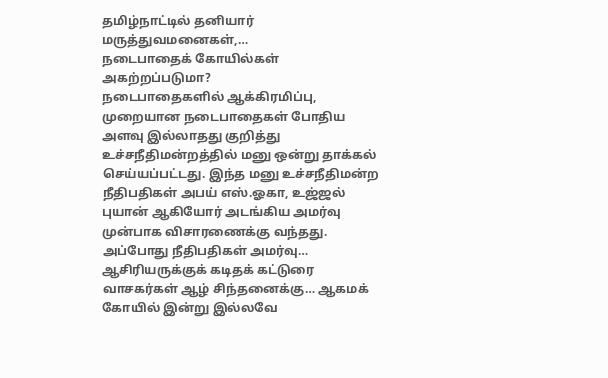தமிழ்நாட்டில் தனியார் மருத்துவமனைகள்,…
நடைபாதைக் கோயில்கள் அகற்றப்படுமா?
நடைபாதைகளில் ஆக்கிரமிப்பு, முறையான நடைபாதைகள் போதிய அளவு இல்லாதது குறித்து உச்சநீதிமன்றத்தில் மனு ஒன்று தாக்கல் செய்யப்பட்டது. இந்த மனு உச்சநீதிமன்ற நீதிபதிகள் அபய் எஸ்.ஓகா, உஜ்ஜல் புயான் ஆகியோர் அடங்கிய அமர்வு முன்பாக விசாரணைக்கு வந்தது. அப்போது நீதிபதிகள் அமர்வு…
ஆசிரியருக்குக் கடிதக் கட்டுரை வாசகர்கள் ஆழ் சிந்தனைக்கு… ஆகமக் கோயில் இன்று இல்லவே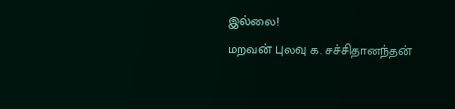இல்லை!
மறவன் புலவு க. சச்சிதானந்தன்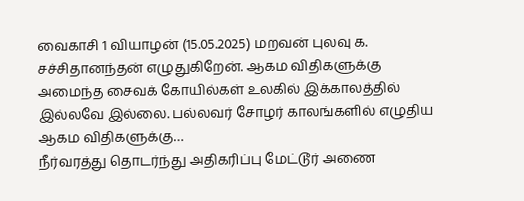வைகாசி 1 வியாழன் (15.05.2025) மறவன் புலவு க. சச்சிதானந்தன் எழுதுகிறேன். ஆகம விதிகளுக்கு அமைந்த சைவக் கோயில்கள் உலகில் இக்காலத்தில் இல்லவே இல்லை. பல்லவர் சோழர் காலங்களில் எழுதிய ஆகம விதிகளுக்கு…
நீர்வரத்து தொடர்ந்து அதிகரிப்பு மேட்டூர் அணை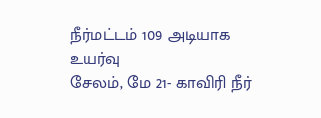நீர்மட்டம் 109 அடியாக உயர்வு
சேலம், மே 21- காவிரி நீர்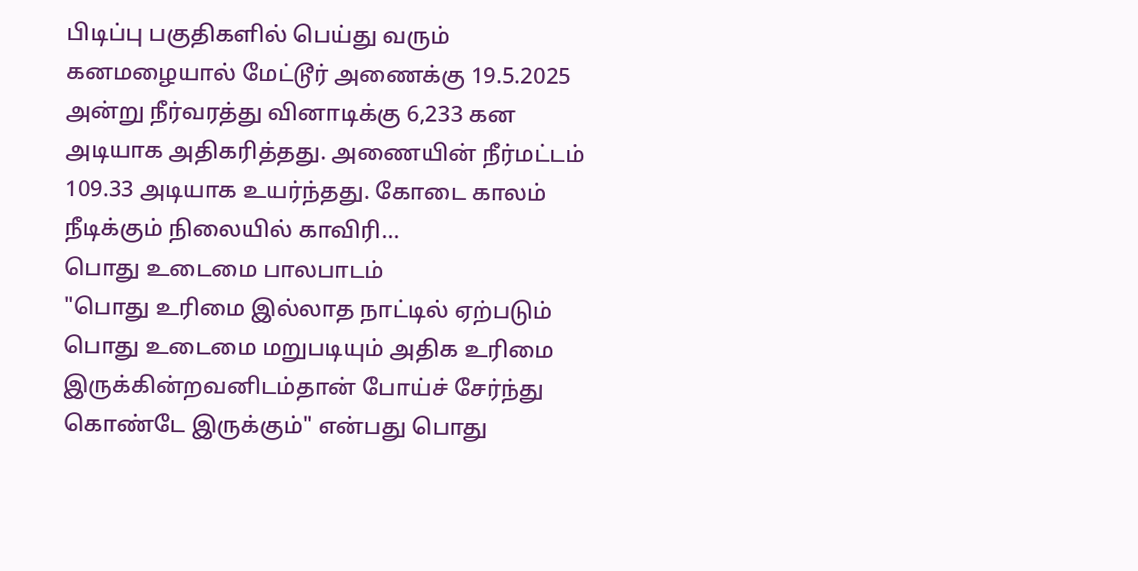பிடிப்பு பகுதிகளில் பெய்து வரும் கனமழையால் மேட்டூர் அணைக்கு 19.5.2025 அன்று நீர்வரத்து வினாடிக்கு 6,233 கன அடியாக அதிகரித்தது. அணையின் நீர்மட்டம் 109.33 அடியாக உயர்ந்தது. கோடை காலம் நீடிக்கும் நிலையில் காவிரி…
பொது உடைமை பாலபாடம்
"பொது உரிமை இல்லாத நாட்டில் ஏற்படும் பொது உடைமை மறுபடியும் அதிக உரிமை இருக்கின்றவனிடம்தான் போய்ச் சேர்ந்து கொண்டே இருக்கும்" என்பது பொது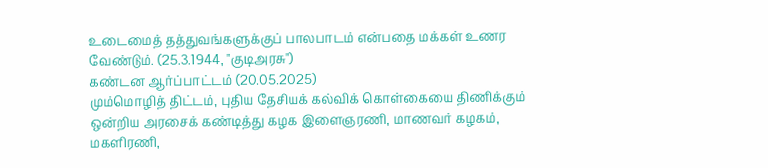உடைமைத் தத்துவங்களுக்குப் பாலபாடம் என்பதை மக்கள் உணர வேண்டும். (25.3.1944, "குடிஅரசு")
கண்டன ஆர்ப்பாட்டம் (20.05.2025)
மும்மொழித் திட்டம், புதிய தேசியக் கல்விக் கொள்கையை திணிக்கும் ஒன்றிய அரசைக் கண்டித்து கழக இளைஞரணி, மாணவர் கழகம், மகளிரணி,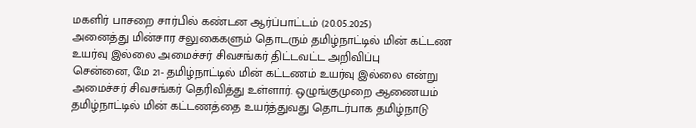மகளிர் பாசறை சார்பில் கண்டன ஆர்ப்பாட்டம் (20.05.2025)
அனைத்து மின்சார சலுகைகளும் தொடரும் தமிழ்நாட்டில் மின் கட்டண உயர்வு இல்லை அமைச்சர் சிவசங்கர் திட்டவட்ட அறிவிப்பு
சென்னை, மே 21- தமிழ்நாட்டில் மின் கட்டணம் உயர்வு இல்லை என்று அமைச்சர் சிவசங்கர் தெரிவித்து உள்ளார். ஒழுங்குமுறை ஆணையம் தமிழ்நாட்டில் மின் கட்டணத்தை உயர்த்துவது தொடர்பாக தமிழ்நாடு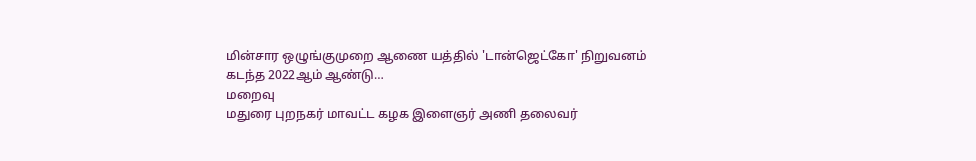மின்சார ஒழுங்குமுறை ஆணை யத்தில் 'டான்ஜெட்கோ' நிறுவனம் கடந்த 2022ஆம் ஆண்டு…
மறைவு
மதுரை புறநகர் மாவட்ட கழக இளைஞர் அணி தலைவர்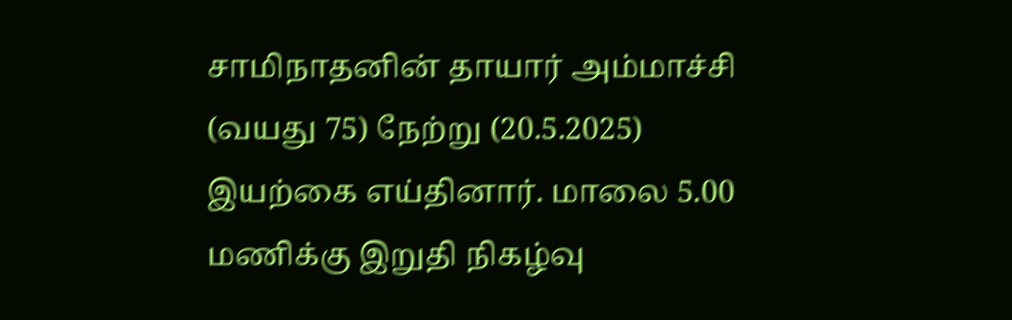சாமிநாதனின் தாயார் அம்மாச்சி (வயது 75) நேற்று (20.5.2025) இயற்கை எய்தினார். மாலை 5.00 மணிக்கு இறுதி நிகழ்வு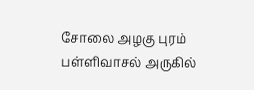சோலை அழகு புரம் பள்ளிவாசல் அருகில்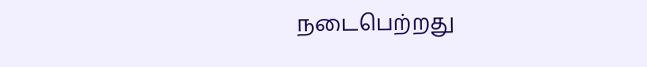நடைபெற்றது